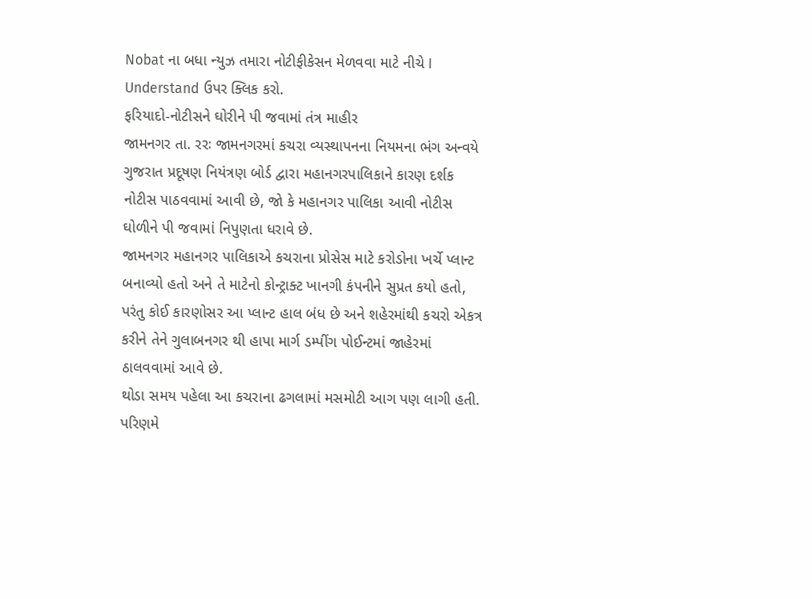Nobat ના બધા ન્યુઝ તમારા નોટીફીકેસન મેળવવા માટે નીચે I Understand ઉપર ક્લિક કરો.
ફરિયાદો-નોટીસને ઘોરીને પી જવામાં તંત્ર માહીર
જામનગર તા. રરઃ જામનગરમાં કચરા વ્યસ્થાપનના નિયમના ભંગ અન્વયે ગુજરાત પ્રદૂષણ નિયંત્રણ બોર્ડ દ્વારા મહાનગરપાલિકાને કારણ દર્શક નોટીસ પાઠવવામાં આવી છે, જો કે મહાનગર પાલિકા આવી નોટીસ ઘોળીને પી જવામાં નિપુણતા ધરાવે છે.
જામનગર મહાનગર પાલિકાએ કચરાના પ્રોસેસ માટે કરોડોના ખર્ચે પ્લાન્ટ બનાવ્યો હતો અને તે માટેનો કોન્ટ્રાક્ટ ખાનગી કંપનીને સુપ્રત કયો હતો, પરંતુ કોઈ કારણોસર આ પ્લાન્ટ હાલ બંધ છે અને શહેરમાંથી કચરો એકત્ર કરીને તેને ગુલાબનગર થી હાપા માર્ગ ડમ્પીંગ પોઈન્ટમાં જાહેરમાં ઠાલવવામાં આવે છે.
થોડા સમય પહેલા આ કચરાના ઢગલામાં મસમોટી આગ પણ લાગી હતી. પરિણમે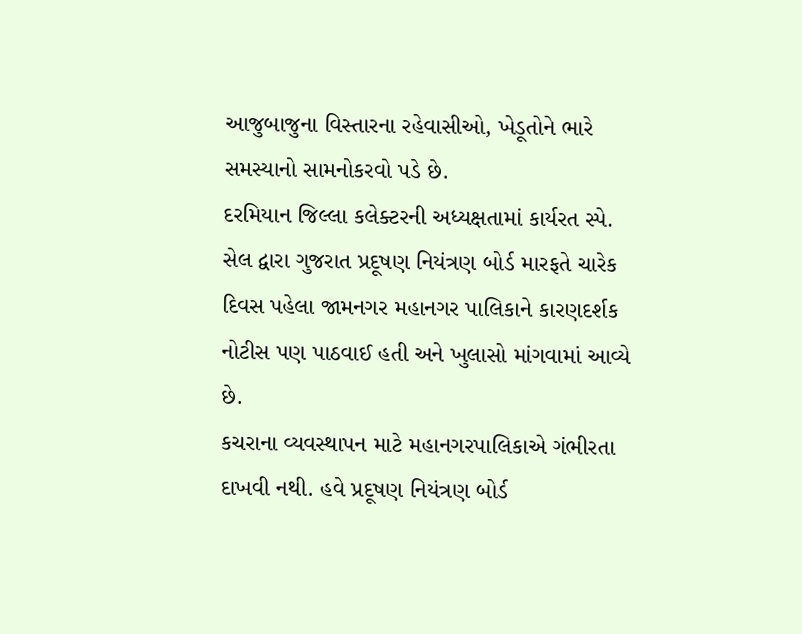આજુબાજુના વિસ્તારના રહેવાસીઓ, ખેડૂતોને ભારે સમસ્યાનો સામનોકરવો પડે છે.
દરમિયાન જિલ્લા કલેક્ટરની અધ્યક્ષતામાં કાર્યરત સ્પે. સેલ દ્વારા ગુજરાત પ્રદૂષણ નિયંત્રણ બોર્ડ મારફતે ચારેક દિવસ પહેલા જામનગર મહાનગર પાલિકાને કારણદર્શક નોટીસ પણ પાઠવાઈ હતી અને ખુલાસો માંગવામાં આવ્યે છે.
કચરાના વ્યવસ્થાપન માટે મહાનગરપાલિકાએ ગંભીરતા દાખવી નથી. હવે પ્રદૂષણ નિયંત્રણ બોર્ડ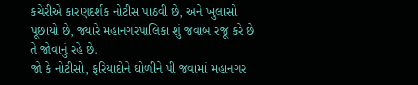કચેરીએ કારણદર્શક નોટીસ પાઠવી છે, અને ખુલાસો પૂછાયો છે, જ્યારે મહાનગરપાલિકા શું જવાબ રજૂ કરે છે તે જોવાનું રહે છે.
જો કે નોટીસો, ફરિયાદોને ઘોળીને પી જવામાં મહાનગર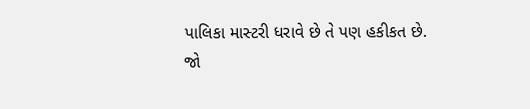પાલિકા માસ્ટરી ધરાવે છે તે પણ હકીકત છે.
જો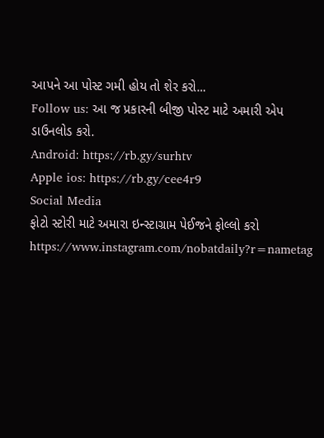આપને આ પોસ્ટ ગમી હોય તો શેર કરો...
Follow us: આ જ પ્રકારની બીજી પોસ્ટ માટે અમારી એપ ડાઉનલોડ કરો.
Android: https://rb.gy/surhtv
Apple ios: https://rb.gy/cee4r9
Social Media
ફોટો સ્ટોરી માટે અમારા ઇન્સ્ટાગ્રામ પેઈજને ફોલ્લો કરો
https://www.instagram.com/nobatdaily?r=nametag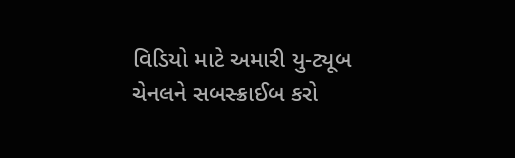વિડિયો માટે અમારી યુ-ટ્યૂબ ચેનલને સબસ્ક્રાઈબ કરો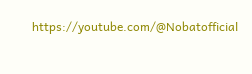https://youtube.com/@Nobatofficial